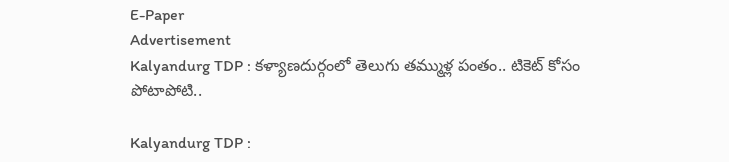E-Paper
Advertisement
Kalyandurg TDP : కళ్యాణదుర్గంలో తెలుగు తమ్ముళ్ల పంతం.. టికెట్ కోసం పోటాపోటి..

Kalyandurg TDP :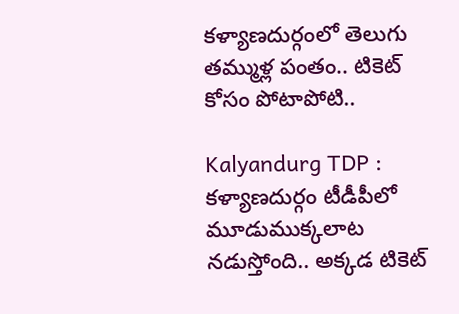కళ్యాణదుర్గంలో తెలుగు తమ్ముళ్ల పంతం.. టికెట్ కోసం పోటాపోటి..

Kalyandurg TDP : కళ్యాణదుర్గం టీడీపీలో మూడుముక్కలాట నడుస్తోంది.. అక్కడ టికెట్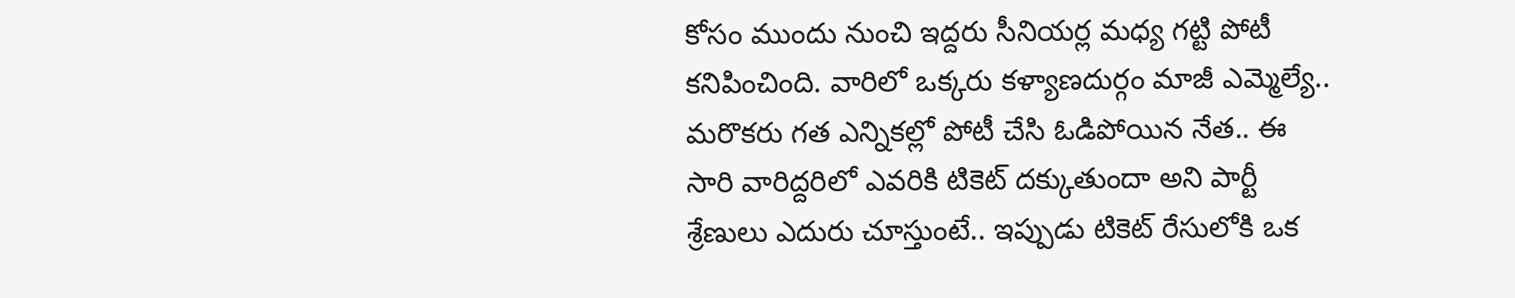కోసం ముందు నుంచి ఇద్దరు సీనియర్ల మధ్య గట్టి పోటీ కనిపించింది. వారిలో ఒక్కరు కళ్యాణదుర్గం మాజీ ఎమ్మెల్యే.. మరొకరు గత ఎన్నికల్లో పోటీ చేసి ఓడిపోయిన నేత.. ఈ సారి వారిద్దరిలో ఎవరికి టికెట్ దక్కుతుందా అని పార్టీ శ్రేణులు ఎదురు చూస్తుంటే.. ఇప్పుడు టికెట్ రేసులోకి ఒక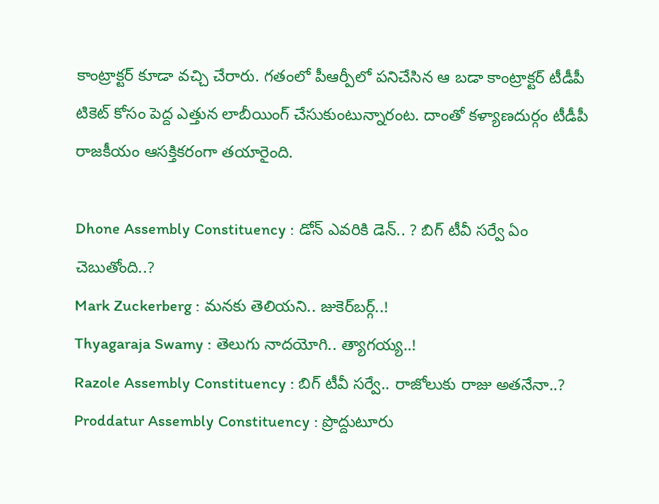కాంట్రాక్టర్ కూడా వచ్చి చేరారు. గతంలో పీఆర్పీలో పనిచేసిన ఆ బడా కాంట్రాక్టర్ టీడీపీ టికెట్ కోసం పెద్ద ఎత్తున లాబీయింగ్ చేసుకుంటున్నారంట. దాంతో కళ్యాణదుర్గం టీడీపీ రాజకీయం ఆసక్తికరంగా తయారైంది.

Dhone Assembly Constituency : డోన్ ఎవరికి డెన్.. ? బిగ్ టీవీ సర్వే ఏం చెబుతోంది..?
Mark Zuckerberg : మనకు తెలియని.. జుకెర్‌బర్గ్..!
Thyagaraja Swamy : తెలుగు నాదయోగి.. త్యాగయ్య..!
Razole Assembly Constituency : బిగ్ టీవీ సర్వే.. రాజోలుకు రాజు అతనేనా..?
Proddatur Assembly Constituency : ప్రొద్దుటూరు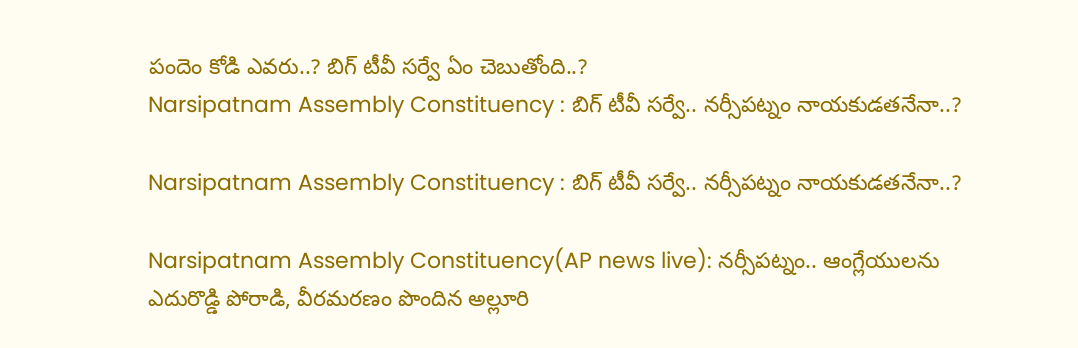పందెం కోడి ఎవరు..? బిగ్ టీవీ సర్వే ఏం చెబుతోంది..?
Narsipatnam Assembly Constituency : బిగ్ టీవీ సర్వే.. నర్సీపట్నం నాయకుడతనేనా..?

Narsipatnam Assembly Constituency : బిగ్ టీవీ సర్వే.. నర్సీపట్నం నాయకుడతనేనా..?

Narsipatnam Assembly Constituency(AP news live): నర్సీపట్నం.. ఆంగ్లేయులను ఎదురొడ్డి పోరాడి, వీరమరణం పొందిన అల్లూరి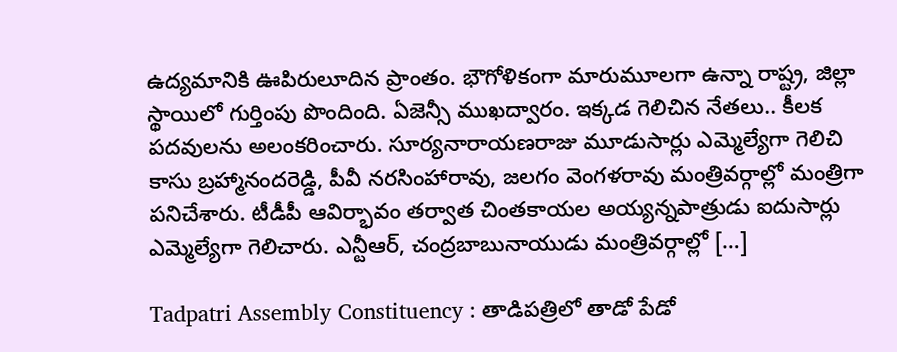ఉద్యమానికి ఊపిరులూదిన ప్రాంతం. భౌగోళికంగా మారుమూలగా ఉన్నా రాష్ట్ర, జిల్లా స్థాయిలో గుర్తింపు పొందింది. ఏజెన్సీ ముఖద్వారం. ఇక్కడ గెలిచిన నేతలు.. కీలక పదవులను అలంకరించారు. సూర్యనారాయణరాజు మూడుసార్లు ఎమ్మెల్యేగా గెలిచి కాసు బ్రహ్మానందరెడ్డి, పీవీ నరసింహారావు, జలగం వెంగళరావు మంత్రివర్గాల్లో మంత్రిగా పనిచేశారు. టీడీపీ ఆవిర్భావం తర్వాత చింతకాయల అయ్యన్నపాత్రుడు ఐదుసార్లు ఎమ్మెల్యేగా గెలిచారు. ఎన్టీఆర్, చంద్రబాబునాయుడు మంత్రివర్గాల్లో […]

Tadpatri Assembly Constituency : తాడిపత్రిలో తాడో పేడో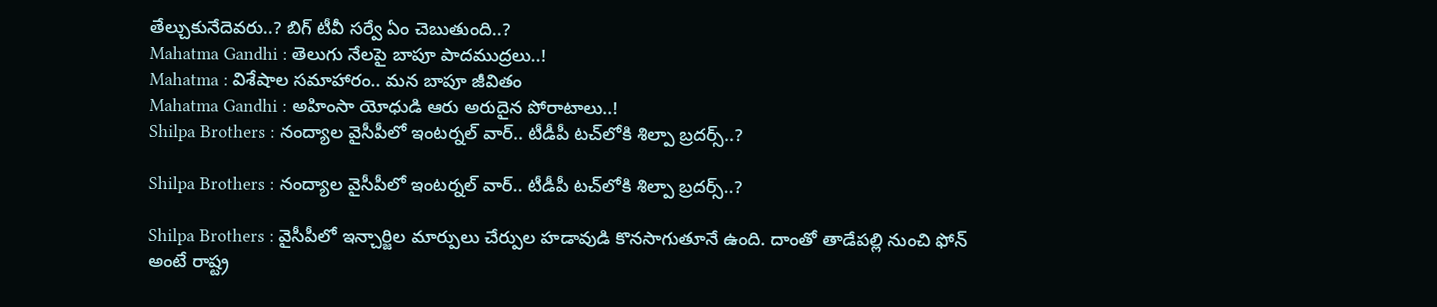తేల్చుకునేదెవరు..? బిగ్ టీవీ సర్వే ఏం చెబుతుంది..?
Mahatma Gandhi : తెలుగు నేలపై బాపూ పాదముద్రలు..!
Mahatma : విశేషాల సమాహారం.. మన బాపూ జీవితం
Mahatma Gandhi : అహింసా యోధుడి ఆరు అరుదైన పోరాటాలు..!
Shilpa Brothers : నంద్యాల వైసీపీలో ఇంటర్నల్ వార్‌.. టీడీపీ టచ్‌లోకి శిల్పా బ్రదర్స్..?

Shilpa Brothers : నంద్యాల వైసీపీలో ఇంటర్నల్ వార్‌.. టీడీపీ టచ్‌లోకి శిల్పా బ్రదర్స్..?

Shilpa Brothers : వైసీపీలో ఇన్చార్జిల మార్పులు చేర్పుల హడావుడి కొనసాగుతూనే ఉంది. దాంతో తాడేపల్లి నుంచి ఫోన్ అంటే రాష్ట్ర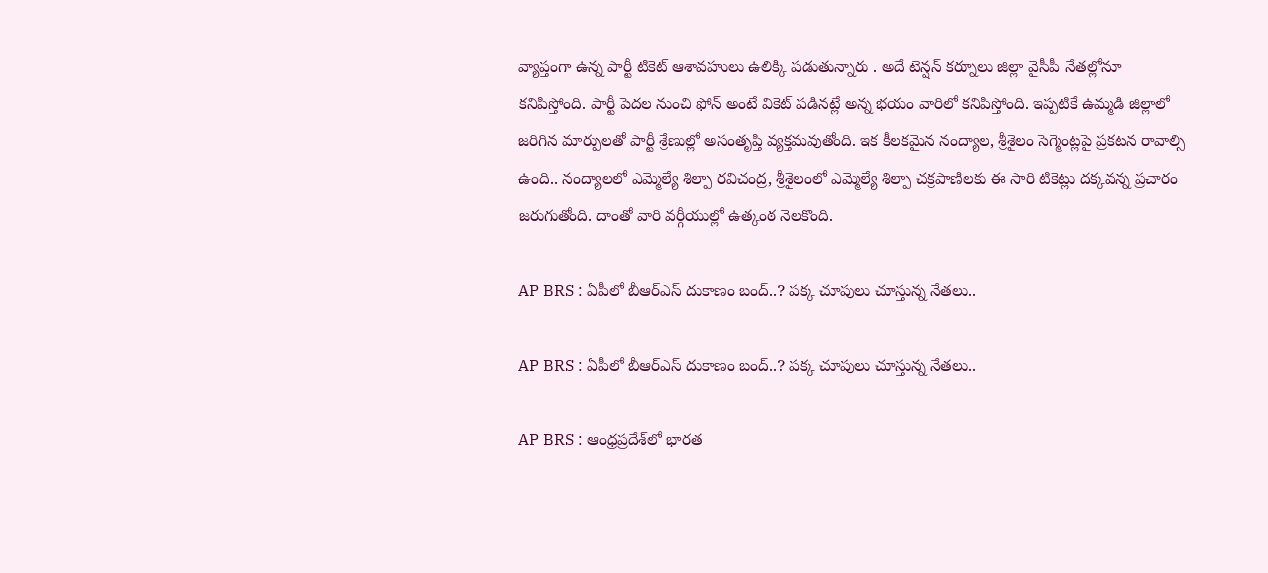వ్యాప్తంగా ఉన్న పార్టీ టికెట్ ఆశావహులు ఉలిక్కి పడుతున్నారు . అదే టెన్షన్ కర్నూలు జిల్లా వైసీపీ నేతల్లోనూ కనిపిస్తోంది. పార్టీ పెదల నుంచి ఫోన్ అంటే వికెట్ పడినట్లే అన్న భయం వారిలో కనిపిస్తోంది. ఇప్పటికే ఉమ్మడి జిల్లాలో జరిగిన మార్పులతో పార్టీ శ్రేణుల్లో అసంతృప్తి వ్యక్తమవుతోంది. ఇక కీలకమైన నంద్యాల, శ్రీశైలం సెగ్మెంట్లపై ప్రకటన రావాల్సి ఉంది.. నంద్యాలలో ఎమ్మెల్యే శిల్పా రవిచంద్ర, శ్రీశైలంలో ఎమ్మెల్యే శిల్పా చక్రపాణిలకు ఈ సారి టికెట్లు దక్కవన్న ప్రచారం జరుగుతోంది. దాంతో వారి వర్గీయుల్లో ఉత్కంఠ నెలకొంది.

AP BRS : ఏపీలో బీఆర్ఎస్ దుకాణం బంద్..? పక్క చూపులు చూస్తున్న నేతలు..

AP BRS : ఏపీలో బీఆర్ఎస్ దుకాణం బంద్..? పక్క చూపులు చూస్తున్న నేతలు..

AP BRS : ఆంధ్రప్రదేశ్‌లో భారత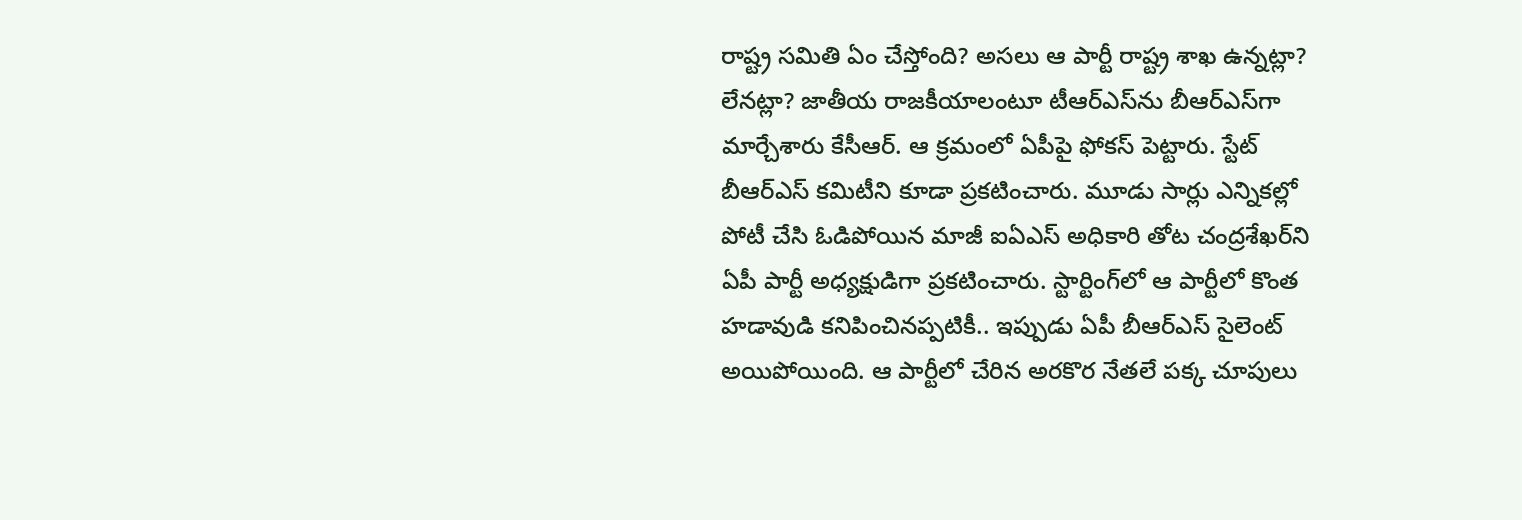రాష్ట్ర సమితి ఏం చేస్తోంది? అసలు ఆ పార్టీ రాష్ట్ర శాఖ ఉన్నట్లా? లేనట్లా? జాతీయ రాజకీయాలంటూ టీఆర్ఎస్‌ను బీఆర్ఎస్‌గా మార్చేశారు కేసీఆర్. ఆ క్రమంలో ఏపీపై ఫోకస్ పెట్టారు. స్టేట్ బీఆర్ఎస్ కమిటీని కూడా ప్రకటించారు. మూడు సార్లు ఎన్నికల్లో పోటీ చేసి ఓడిపోయిన మాజీ ఐఏఎస్ అధికారి తోట చంద్రశేఖర్‌ని ఏపీ పార్టీ అధ్యక్షుడిగా ప్రకటించారు. స్టార్టింగ్‌లో ఆ పార్టీలో కొంత హడావుడి కనిపించినప్పటికీ.. ఇప్పుడు ఏపీ బీఆర్ఎస్ సైలెంట్ అయిపోయింది. ఆ పార్టీలో చేరిన అరకొర నేతలే పక్క చూపులు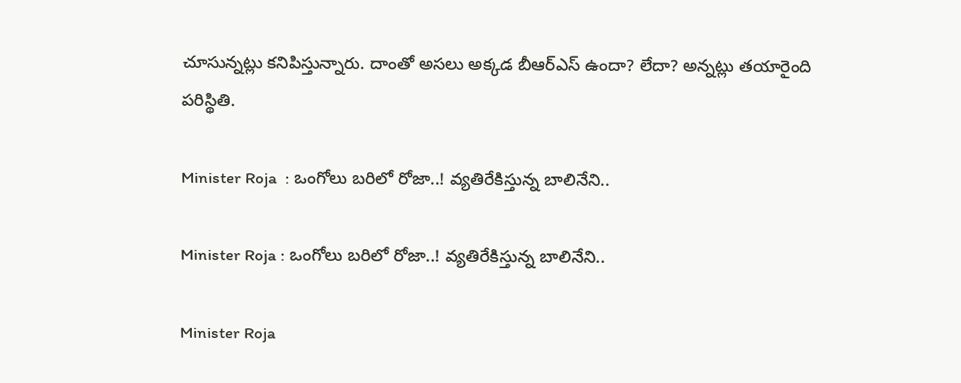చూసున్నట్లు కనిపిస్తున్నారు. దాంతో అసలు అక్కడ బీఆర్ఎస్ ఉందా? లేదా? అన్నట్లు తయారైంది పరిస్థితి.

Minister Roja  : ఒంగోలు బరిలో రోజా..! వ్యతిరేకిస్తున్న బాలినేని..

Minister Roja : ఒంగోలు బరిలో రోజా..! వ్యతిరేకిస్తున్న బాలినేని..

Minister Roja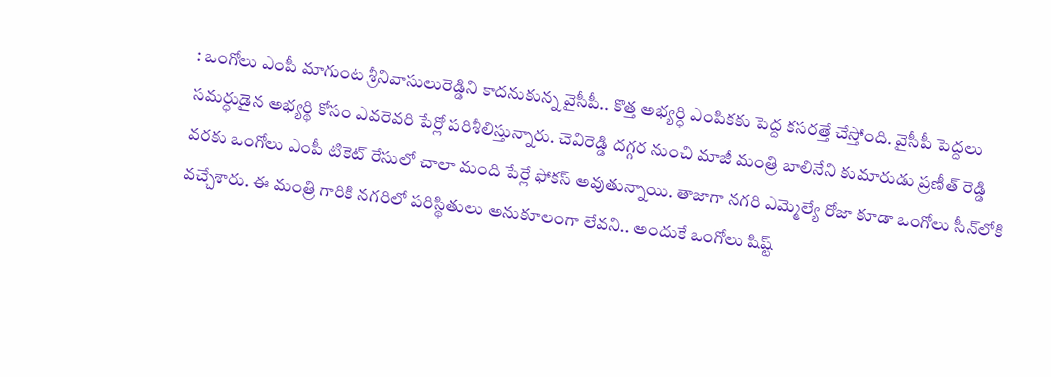: ఒంగోలు ఎంపీ మాగుంట శ్రీనివాసులురెడ్డిని కాదనుకున్న వైసీపీ.. కొత్త అభ్యర్ధి ఎంపికకు పెద్ద కసరత్తే చేస్తోంది. వైసీపీ పెద్దలు సమర్ధుడైన అభ్యర్థి కోసం ఎవరెవరి పేర్లో పరిశీలిస్తున్నారు. చెవిరెడ్డి దగ్గర నుంచి మాజీ మంత్రి బాలినేని కుమారుడు ప్రణీత్ రెడ్డి వరకు ఒంగోలు ఎంపీ టికెట్ రేసులో చాలా మంది పేర్లే ఫోకస్ అవుతున్నాయి. తాజాగా నగరి ఎమ్మెల్యే రోజా కూడా ఒంగోలు సీన్‌లోకి వచ్చేశారు. ఈ మంత్రి గారికి నగరిలో పరిస్థితులు అనుకూలంగా లేవని.. అందుకే ఒంగోలు షిష్ట్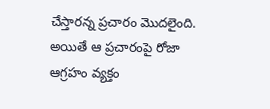చేస్తారన్న ప్రచారం మొదలైంది. అయితే ఆ ప్రచారంపై రోజా ఆగ్రహం వ్యక్తం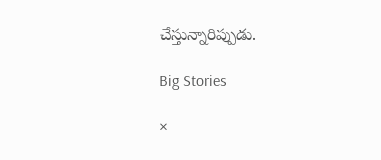చేస్తున్నారిప్పుడు.

Big Stories

×